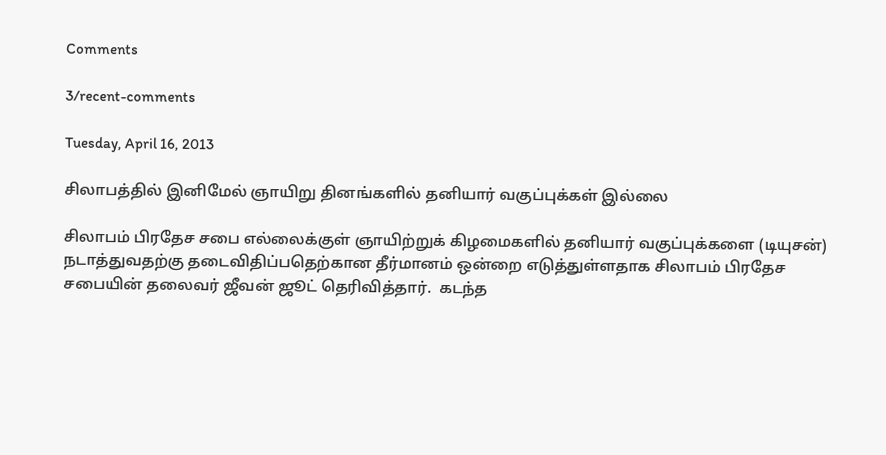Comments

3/recent-comments

Tuesday, April 16, 2013

சிலாபத்தில் இனிமேல் ஞாயிறு தினங்களில் தனியார் வகுப்புக்கள் இல்லை

சிலாபம் பிரதேச சபை எல்லைக்குள் ஞாயிற்றுக் கிழமைகளில் தனியார் வகுப்புக்களை (டியுசன்) நடாத்துவதற்கு தடைவிதிப்பதெற்கான தீர்மானம் ஒன்றை எடுத்துள்ளதாக சிலாபம் பிரதேச சபையின் தலைவர் ஜீவன் ஜூட் தெரிவித்தார்.  கடந்த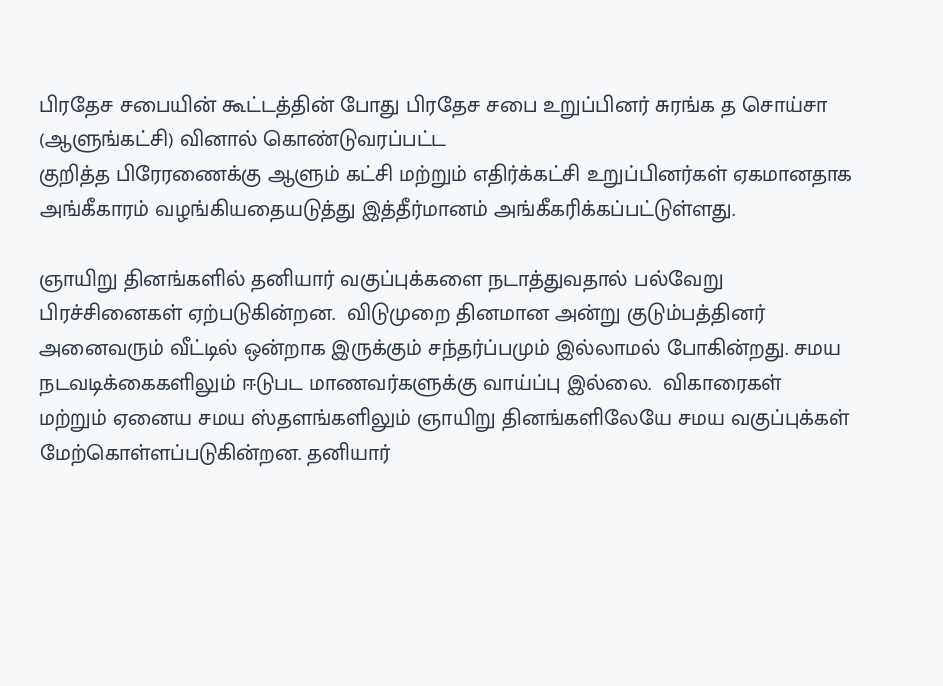பிரதேச சபையின் கூட்டத்தின் போது பிரதேச சபை உறுப்பினர் சுரங்க த சொய்சா (ஆளுங்கட்சி) வினால் கொண்டுவரப்பட்ட
குறித்த பிரேரணைக்கு ஆளும் கட்சி மற்றும் எதிர்க்கட்சி உறுப்பினர்கள் ஏகமானதாக அங்கீகாரம் வழங்கியதையடுத்து இத்தீர்மானம் அங்கீகரிக்கப்பட்டுள்ளது.

ஞாயிறு தினங்களில் தனியார் வகுப்புக்களை நடாத்துவதால் பல்வேறு பிரச்சினைகள் ஏற்படுகின்றன.  விடுமுறை தினமான அன்று குடும்பத்தினர் அனைவரும் வீட்டில் ஒன்றாக இருக்கும் சந்தர்ப்பமும் இல்லாமல் போகின்றது. சமய நடவடிக்கைகளிலும் ஈடுபட மாணவர்களுக்கு வாய்ப்பு இல்லை.  விகாரைகள் மற்றும் ஏனைய சமய ஸ்தளங்களிலும் ஞாயிறு தினங்களிலேயே சமய வகுப்புக்கள் மேற்கொள்ளப்படுகின்றன. தனியார்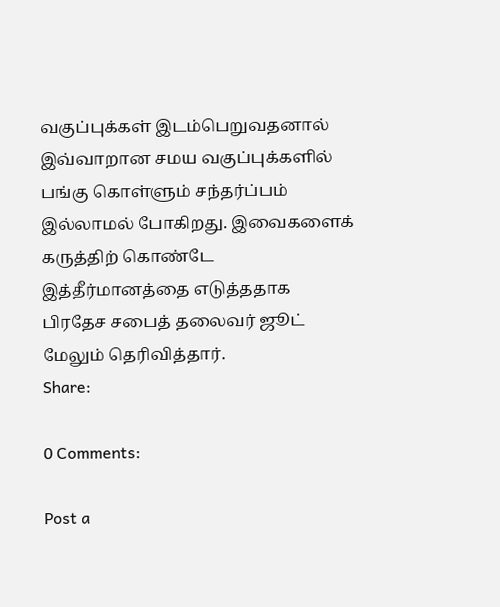வகுப்புக்கள் இடம்பெறுவதனால் இவ்வாறான சமய வகுப்புக்களில் பங்கு கொள்ளும் சந்தர்ப்பம் இல்லாமல் போகிறது. இவைகளைக் கருத்திற் கொண்டே இத்தீர்மானத்தை எடுத்ததாக பிரதேச சபைத் தலைவர் ஜூட் மேலும் தெரிவித்தார்.
Share:

0 Comments:

Post a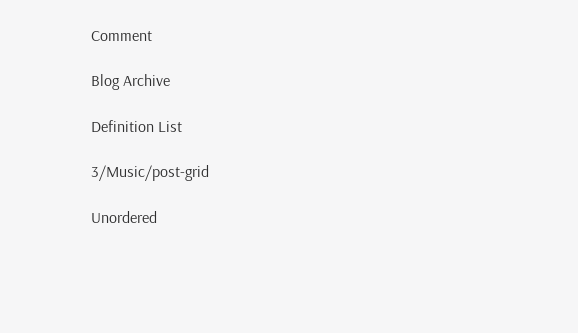Comment

Blog Archive

Definition List

3/Music/post-grid

Unordered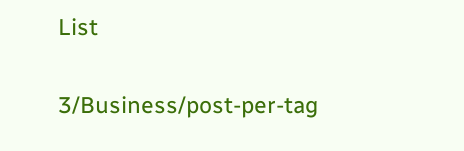List

3/Business/post-per-tag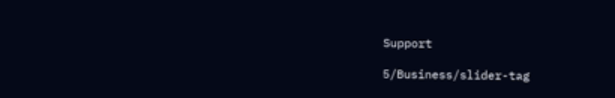Support

5/Business/slider-tag